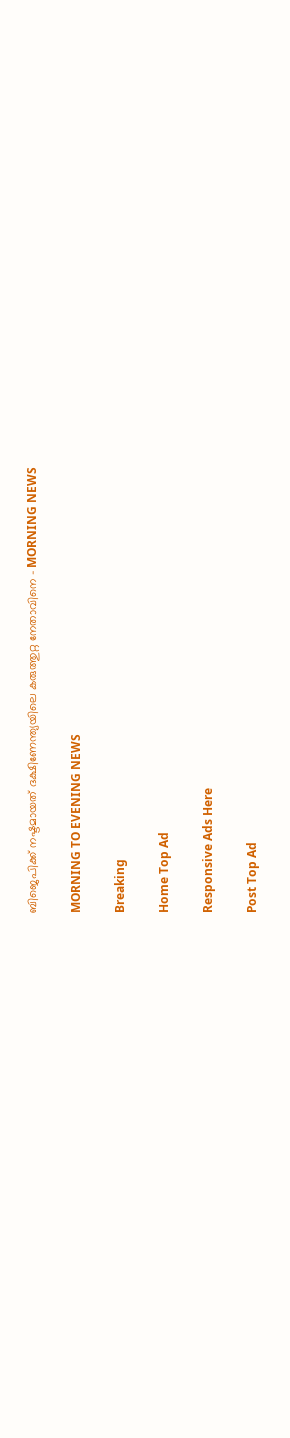ബിജെപിക്ക് നഷ്ടമായത് ദക്ഷിണേന്ത്യയിലെ കരുത്തുറ്റ നേതാവിനെ - MORNING NEWS

MORNING TO EVENING NEWS

Breaking

Home Top Ad

Responsive Ads Here

Post Top Ad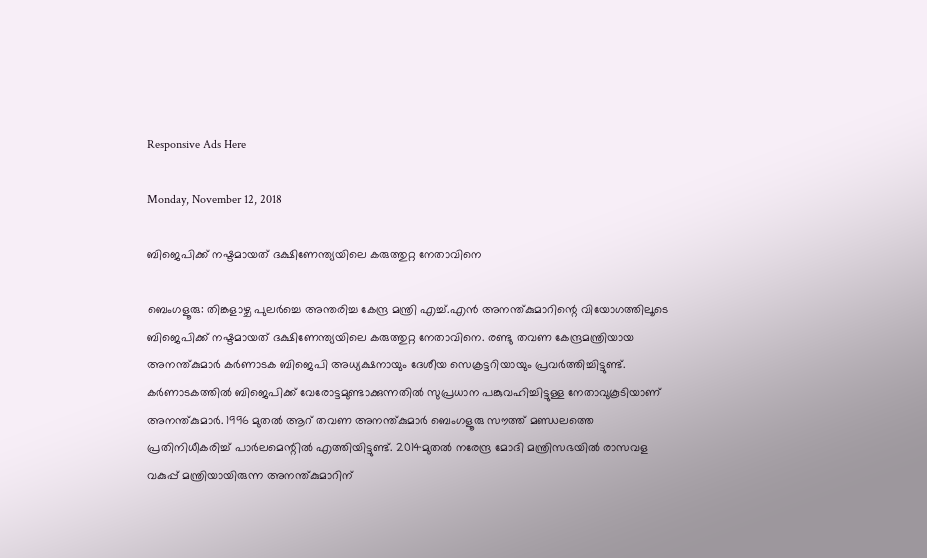Responsive Ads Here

Monday, November 12, 2018

ബിജെപിക്ക് നഷ്ടമായത് ദക്ഷിണേന്ത്യയിലെ കരുത്തുറ്റ നേതാവിനെ

ബെംഗളൂരു: തിങ്കളാഴ്ച പുലർച്ചെ അന്തരിച്ച കേന്ദ്ര മന്ത്രി എച്ച്.എൻ അനന്ത്കുമാറിന്റെ വിയോഗത്തിലൂടെ ബിജെപിക്ക് നഷ്ടമായത് ദക്ഷിണേന്ത്യയിലെ കരുത്തുറ്റ നേതാവിനെ. രണ്ടു തവണ കേന്ദ്രമന്ത്രിയായ അനന്ത്കുമാർ കർണാടക ബിജെപി അധ്യക്ഷനായും ദേശീയ സെക്രട്ടറിയായും പ്രവർത്തിച്ചിട്ടുണ്ട്. കർണാടകത്തിൽ ബിജെപിക്ക് വേരോട്ടമുണ്ടാക്കുന്നതിൽ സുപ്രധാന പങ്കുവഹിച്ചിട്ടുള്ള നേതാവുകൂടിയാണ് അനന്ത്കുമാർ. 1996 മുതൽ ആറ് തവണ അനന്ത്കുമാർ ബെംഗളൂരു സൗത്ത് മണ്ഡലത്തെ പ്രതിനിധീകരിച്ച് പാർലമെന്റിൽ എത്തിയിട്ടുണ്ട്. 2014മുതൽ നരേന്ദ്ര മോദി മന്ത്രിസഭയിൽ രാസവള വകുപ്പ് മന്ത്രിയായിരുന്ന അനന്ത്കുമാറിന്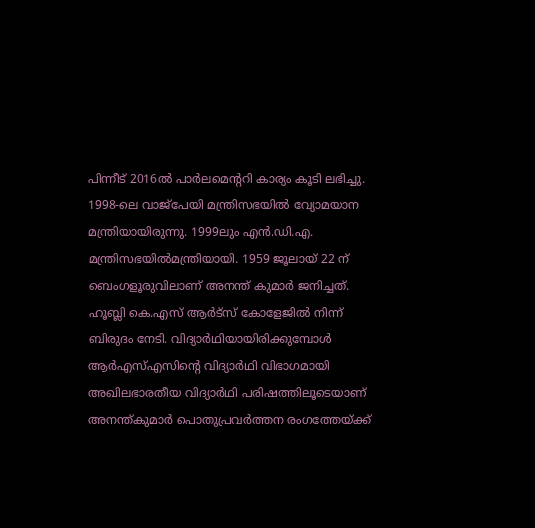പിന്നീട് 2016ൽ പാർലമെന്ററി കാര്യം കൂടി ലഭിച്ചു. 1998-ലെ വാജ്പേയി മന്ത്രിസഭയിൽ വ്യോമയാന മന്ത്രിയായിരുന്നു. 1999ലും എൻ.ഡി.എ. മന്ത്രിസഭയിൽമന്ത്രിയായി. 1959 ജൂലായ് 22 ന് ബെംഗളൂരുവിലാണ് അനന്ത് കുമാർ ജനിച്ചത്. ഹൂബ്ലി കെ.എസ് ആർട്സ് കോളേജിൽ നിന്ന് ബിരുദം നേടി. വിദ്യാർഥിയായിരിക്കുമ്പോൾ ആർഎസ്എസിന്റെ വിദ്യാർഥി വിഭാഗമായി അഖിലഭാരതീയ വിദ്യാർഥി പരിഷത്തിലൂടെയാണ് അനന്ത്കുമാർ പൊതുപ്രവർത്തന രംഗത്തേയ്ക്ക്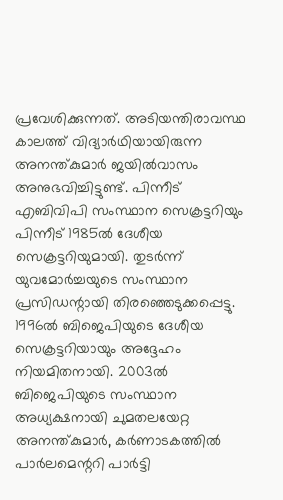പ്രവേശിക്കുന്നത്. അടിയന്തിരാവസ്ഥ കാലത്ത് വിദ്യാർഥിയായിരുന്ന അനന്ത്കുമാർ ജയിൽവാസം അനുഭവിച്ചിട്ടുണ്ട്. പിന്നീട് എബിവിപി സംസ്ഥാന സെക്രട്ടറിയും പിന്നീട് 1985ൽ ദേശീയ സെക്രട്ടറിയുമായി. തുടർന്ന് യുവമോർച്ചയുടെ സംസ്ഥാന പ്രസിഡന്റായി തിരഞ്ഞെടുക്കപ്പെട്ടു. 1996ൽ ബിജെപിയുടെ ദേശീയ സെക്രട്ടറിയായും അദ്ദേഹം നിയമിതനായി. 2003ൽ ബിജെപിയുടെ സംസ്ഥാന അധ്യക്ഷനായി ചുമതലയേറ്റ അനന്ത്കുമാർ, കർണാടകത്തിൽ പാർലമെന്ററി പാർട്ടി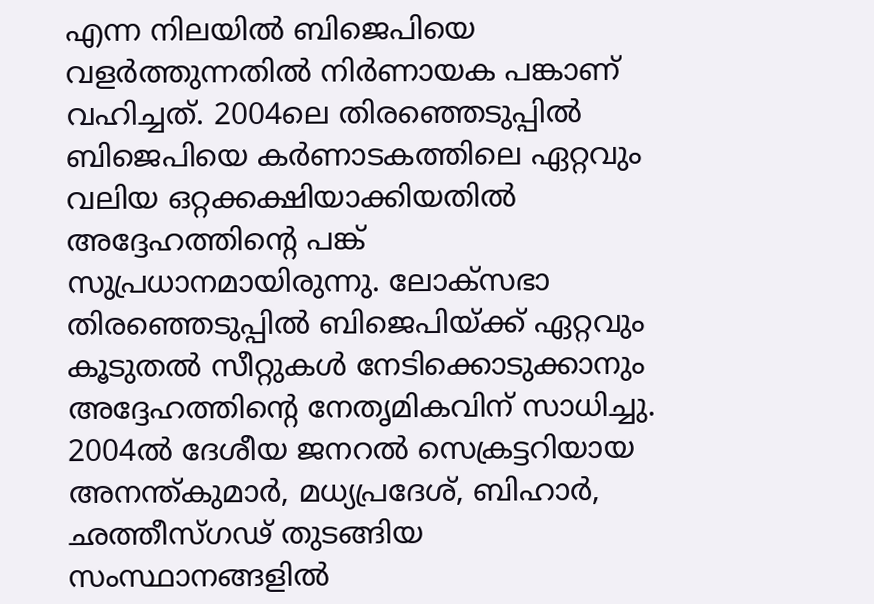എന്ന നിലയിൽ ബിജെപിയെ വളർത്തുന്നതിൽ നിർണായക പങ്കാണ് വഹിച്ചത്. 2004ലെ തിരഞ്ഞെടുപ്പിൽ ബിജെപിയെ കർണാടകത്തിലെ ഏറ്റവും വലിയ ഒറ്റക്കക്ഷിയാക്കിയതിൽ അദ്ദേഹത്തിന്റെ പങ്ക് സുപ്രധാനമായിരുന്നു. ലോക്സഭാ തിരഞ്ഞെടുപ്പിൽ ബിജെപിയ്ക്ക് ഏറ്റവും കൂടുതൽ സീറ്റുകൾ നേടിക്കൊടുക്കാനും അദ്ദേഹത്തിന്റെ നേതൃമികവിന് സാധിച്ചു. 2004ൽ ദേശീയ ജനറൽ സെക്രട്ടറിയായ അനന്ത്കുമാർ, മധ്യപ്രദേശ്, ബിഹാർ, ഛത്തീസ്ഗഢ് തുടങ്ങിയ സംസ്ഥാനങ്ങളിൽ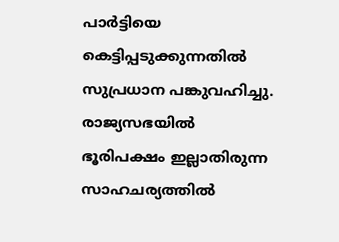പാർട്ടിയെ കെട്ടിപ്പടുക്കുന്നതിൽ സുപ്രധാന പങ്കുവഹിച്ചു. രാജ്യസഭയിൽ ഭൂരിപക്ഷം ഇല്ലാതിരുന്ന സാഹചര്യത്തിൽ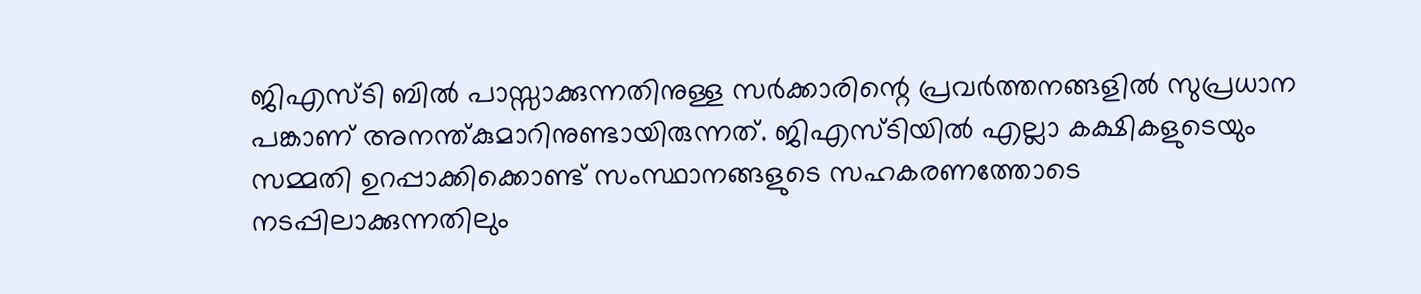ജിഎസ്ടി ബിൽ പാസ്സാക്കുന്നതിനുള്ള സർക്കാരിന്റെ പ്രവർത്തനങ്ങളിൽ സുപ്രധാന പങ്കാണ് അനന്ത്കുമാറിനുണ്ടായിരുന്നത്. ജിഎസ്ടിയിൽ എല്ലാ കക്ഷികളുടെയും സമ്മതി ഉറപ്പാക്കിക്കൊണ്ട് സംസ്ഥാനങ്ങളുടെ സഹകരണത്തോടെ നടപ്പിലാക്കുന്നതിലും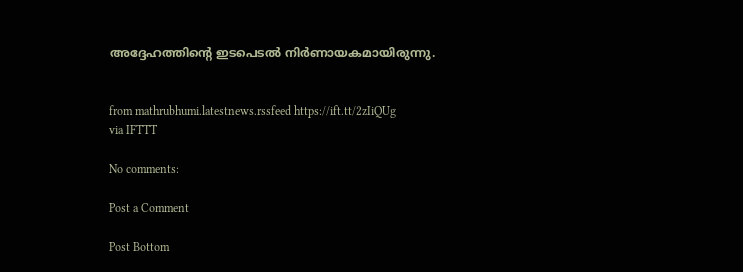അദ്ദേഹത്തിന്റെ ഇടപെടൽ നിർണായകമായിരുന്നു.


from mathrubhumi.latestnews.rssfeed https://ift.tt/2zIiQUg
via IFTTT

No comments:

Post a Comment

Post Bottom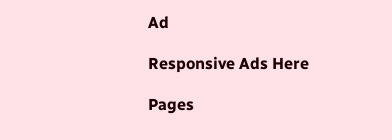Ad

Responsive Ads Here

Pages